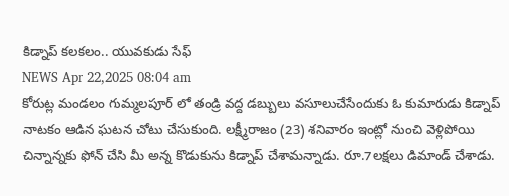కిడ్నాప్ కలకలం.. యువకుడు సేఫ్
NEWS Apr 22,2025 08:04 am
కోరుట్ల మండలం గుమ్మలపూర్ లో తండ్రి వద్ద డబ్బులు వసూలుచేసేందుకు ఓ కుమారుడు కిడ్నాప్ నాటకం ఆడిన ఘటన చోటు చేసుకుంది. లక్ష్మీరాజం (23) శనివారం ఇంట్లో నుంచి వెళ్లిపోయి చిన్నాన్నకు ఫోన్ చేసి మీ అన్న కొడుకును కిడ్నాప్ చేశామన్నాడు. రూ.7లక్షలు డిమాండ్ చేశాడు.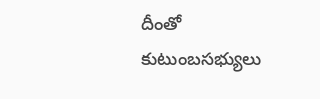దీంతో కుటుంబసభ్యులు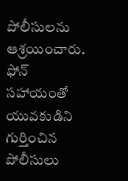పోలీసులను ఆశ్రయించారు. ఫోన్ సహాయంతో యువకుడిని గుర్తించిన పోలీసులు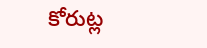కోరుట్ల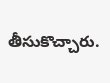తీసుకొచ్చారు.